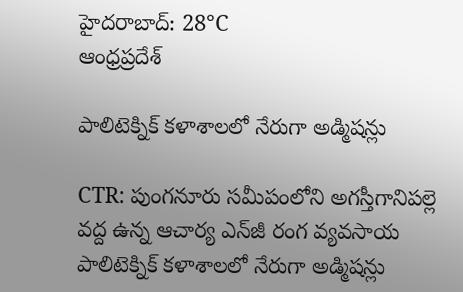హైదరాబాద్: 28°C
ఆంధ్రప్రదేశ్

పాలిటెక్నిక్‌ కళాశాలలో నేరుగా అడ్మిషన్లు

CTR: పుంగనూరు సమీపంలోని అగస్తీగానిపల్లె వద్ద ఉన్న ఆచార్య ఎన్‌జీ రంగ వ్యవసాయ పాలిటెక్నిక్‌ కళాశాలలో నేరుగా అడ్మిషన్లు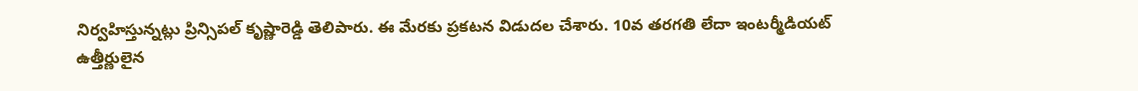నిర్వహిస్తున్నట్లు ప్రిన్సిపల్‌ కృష్ణారెడ్డి తెలిపారు. ఈ మేరకు ప్రకటన విడుదల చేశారు. 10వ తరగతి లేదా ఇంటర్మీడియట్‌ ఉత్తీర్ణులైన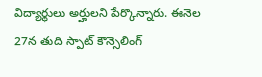విద్యార్థులు అర్హులని పేర్కొన్నారు. ఈనెల 27న తుది స్పాట్‌ కౌన్సెలింగ్‌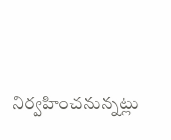నిర్వహించనున్నట్లు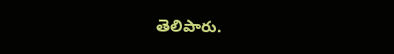తెలిపారు.